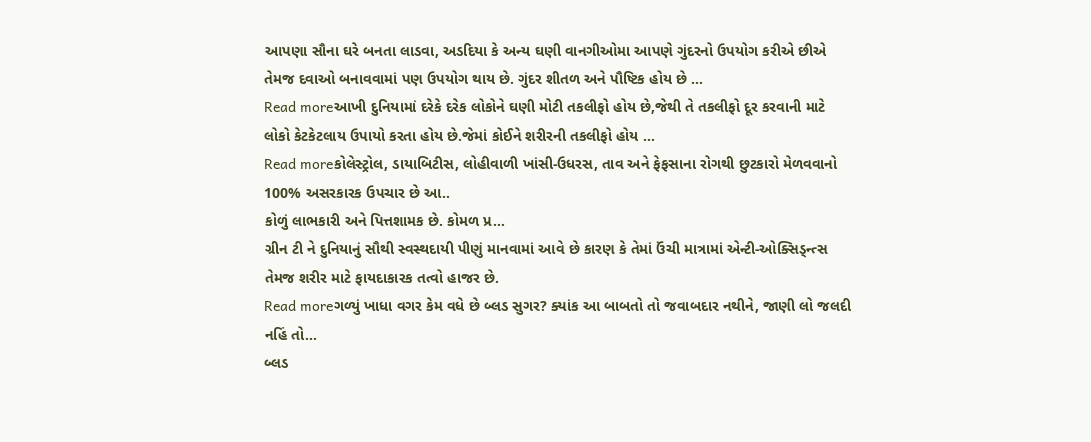આપણા સૌના ઘરે બનતા લાડવા, અડદિયા કે અન્ય ઘણી વાનગીઓમા આપણે ગુંદરનો ઉપયોગ કરીએ છીએ તેમજ દવાઓ બનાવવામાં પણ ઉપયોગ થાય છે. ગુંદર શીતળ અને પૌષ્ટિક હોય છે …
Read moreઆખી દુનિયામાં દરેકે દરેક લોકોને ઘણી મોટી તકલીફો હોય છે,જેથી તે તકલીફો દૂર કરવાની માટે લોકો કેટકેટલાય ઉપાયો કરતા હોય છે.જેમાં કોઈને શરીરની તકલીફો હોય …
Read moreકોલેસ્ટ્રોલ, ડાયાબિટીસ, લોહીવાળી ખાંસી-ઉધરસ, તાવ અને ફેફસાના રોગથી છુટકારો મેળવવાનો 100% અસરકારક ઉપચાર છે આ..
કોળું લાભકારી અને પિત્તશામક છે. કોમળ પ્ર…
ગ્રીન ટી ને દુનિયાનું સૌથી સ્વસ્થદાયી પીણું માનવામાં આવે છે કારણ કે તેમાં ઉંચી માત્રામાં એન્ટી-ઓક્સિડ્ન્ત્સ તેમજ શરીર માટે ફાયદાકારક તત્વો હાજર છે.
Read moreગળ્યું ખાધા વગર કેમ વધે છે બ્લડ સુગર? ક્યાંક આ બાબતો તો જવાબદાર નથીને, જાણી લો જલદી નહિં તો…
બ્લડ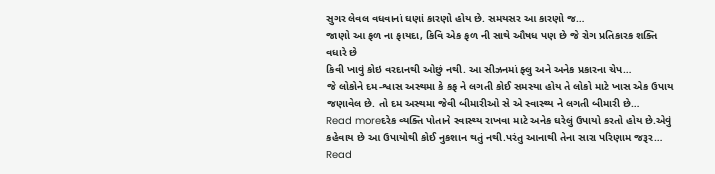સુગર લેવલ વધવાનાં ઘણાં કારણો હોય છે. સમયસર આ કારણો જ…
જાણો આ ફળ ના ફાયદા, કિવિ એક ફળ ની સાથે ઔષધ પણ છે જે રોગ પ્રતિકારક શક્તિ વધારે છે
કિવી ખાવું કોઇ વરદાનથી ઓછું નથી. આ સીઝનમાં ફ્લુ અને અનેક પ્રકારના ચેપ…
જે લોકોને દમ-શ્વાસ અસ્થમા કે કફ ને લગતી કોઈ સમસ્યા હોય તે લોકો માટે ખાસ એક ઉપાય જણાવેલ છે. તો દમ અસ્થમા જેવી બીમારીઓ સે એ સ્વાસ્થ્ય ને લગતી બીમારી છે…
Read moreદરેક વ્યક્તિ પોતાને સ્વાસ્થ્ય રાખવા માટે અનેક ઘરેલું ઉપાયો કરતો હોય છે.એવું કહેવાય છે આ ઉપાયોથી કોઈ નુકશાન થતું નથી.પરંતુ આનાથી તેના સારા પરિણામ જરૂર…
Read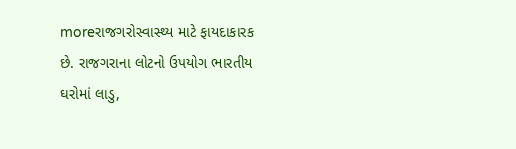moreરાજગરોસ્વાસ્થ્ય માટે ફાયદાકારક છે. રાજગરાના લોટનો ઉપયોગ ભારતીય ઘરોમાં લાડુ,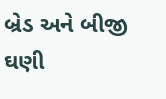બ્રેડ અને બીજી ઘણી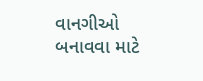વાનગીઓ બનાવવા માટે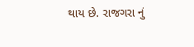થાય છે. રાજગરા નું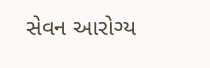સેવન આરોગ્ય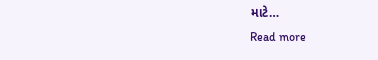માટે…
Read more